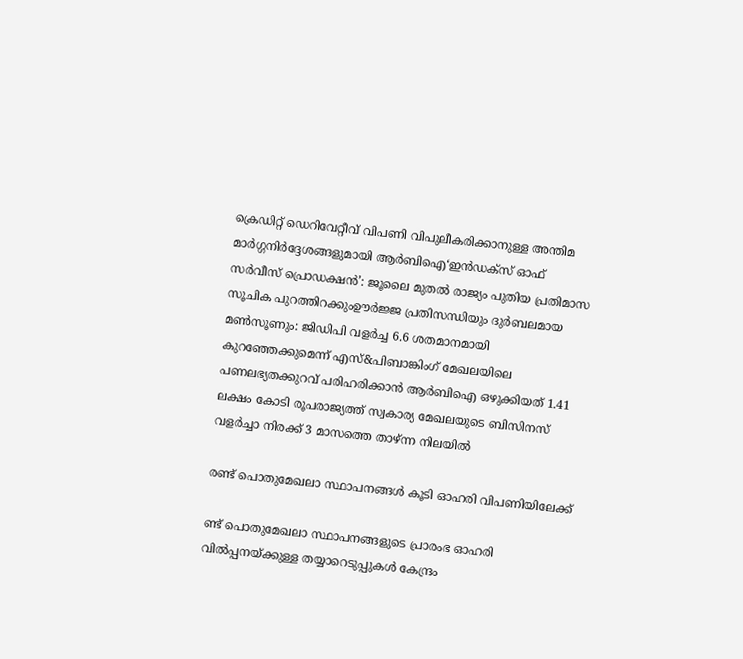ക്രെഡിറ്റ് ഡെറിവേറ്റീവ് വിപണി വിപുലീകരിക്കാനുള്ള അന്തിമ മാർഗ്ഗനിർദ്ദേശങ്ങളുമായി ആർബിഐ‘ഇൻഡക്സ് ഓഫ് സർവീസ് പ്രൊഡക്ഷൻ’: ജൂലൈ മുതൽ രാജ്യം പുതിയ പ്രതിമാസ സൂചിക പുറത്തിറക്കുംഊർജ്ജ പ്രതിസന്ധിയും ദുർബലമായ മൺസൂണും: ജിഡിപി വളർച്ച 6.6 ശതമാനമായി കുറഞ്ഞേക്കുമെന്ന് എസ്&പിബാങ്കിംഗ് മേഖലയിലെ പണലഭ്യതക്കുറവ് പരിഹരിക്കാൻ ആർബിഐ ഒഴുക്കിയത് 1.41 ലക്ഷം കോടി രൂപരാജ്യത്ത് സ്വകാര്യ മേഖലയുടെ ബിസിനസ് വളർച്ചാ നിരക്ക് 3 മാസത്തെ താഴ്ന്ന നിലയിൽ

രണ്ട് പൊതുമേഖലാ സ്ഥാപനങ്ങള്‍ കൂടി ഓഹരി വിപണിയിലേക്ക്

ണ്ട് പൊതുമേഖലാ സ്ഥാപനങ്ങളുടെ പ്രാരംഭ ഓഹരി വില്‍പ്പനയ്ക്കുള്ള തയ്യാറെടുപ്പുകള്‍ കേന്ദ്രം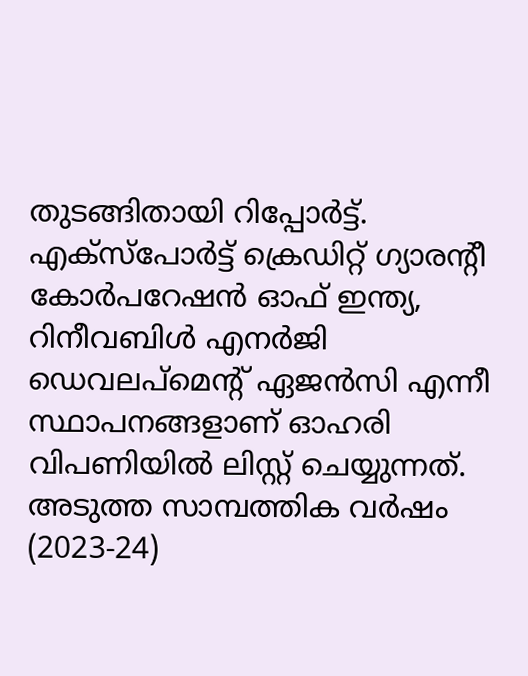തുടങ്ങിതായി റിപ്പോര്‍ട്ട്. എക്‌സ്‌പോര്‍ട്ട് ക്രെഡിറ്റ് ഗ്യാരന്റീ കോര്‍പറേഷന്‍ ഓഫ് ഇന്ത്യ, റിനീവബിള്‍ എനര്‍ജി ഡെവലപ്‌മെന്റ് ഏജന്‍സി എന്നീ സ്ഥാപനങ്ങളാണ് ഓഹരി വിപണിയില്‍ ലിസ്റ്റ് ചെയ്യുന്നത്. അടുത്ത സാമ്പത്തിക വര്‍ഷം (2023-24)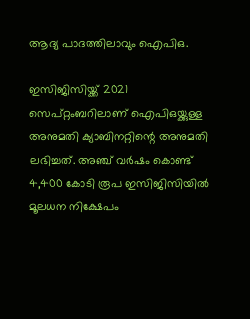ആദ്യ പാദത്തിലാവും ഐപിഒ.

ഇസിജിസിയ്ക്ക് 2021 സെപ്റ്റംബറിലാണ് ഐപിഒയ്ക്കുള്ള അനുമതി ക്യാബിനറ്റിന്റെ അനുമതി ലഭിച്ചത്. അഞ്ച് വര്‍ഷം കൊണ്ട് 4,400 കോടി രൂപ ഇസിജിസിയില്‍ മൂലധന നിക്ഷേപം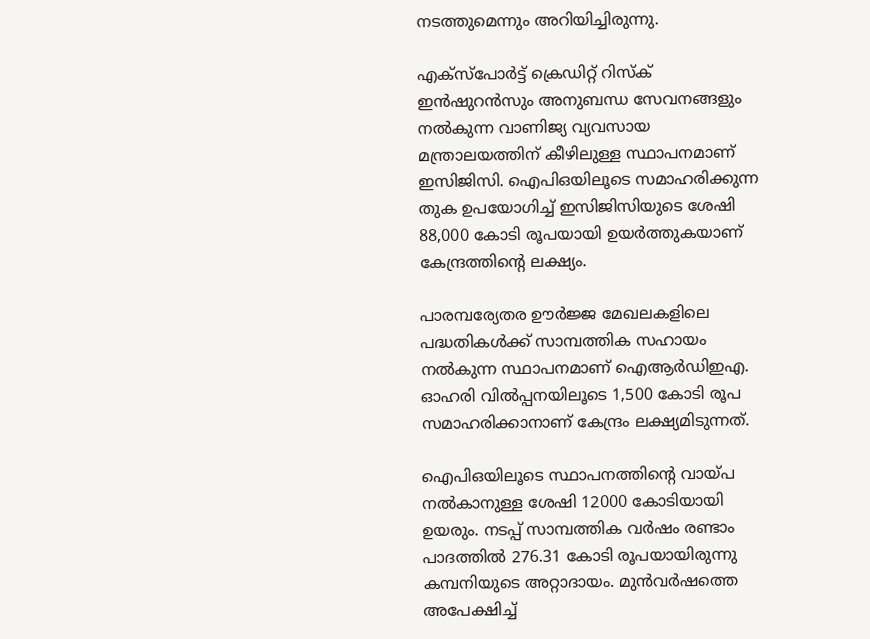നടത്തുമെന്നും അറിയിച്ചിരുന്നു.

എക്‌സ്‌പോര്‍ട്ട് ക്രെഡിറ്റ് റിസ്‌ക് ഇന്‍ഷുറന്‍സും അനുബന്ധ സേവനങ്ങളും നല്‍കുന്ന വാണിജ്യ വ്യവസായ മന്ത്രാലയത്തിന് കീഴിലുള്ള സ്ഥാപനമാണ് ഇസിജിസി. ഐപിഒയിലൂടെ സമാഹരിക്കുന്ന തുക ഉപയോഗിച്ച് ഇസിജിസിയുടെ ശേഷി 88,000 കോടി രൂപയായി ഉയര്‍ത്തുകയാണ് കേന്ദ്രത്തിന്റെ ലക്ഷ്യം.

പാരമ്പര്യേതര ഊര്‍ജ്ജ മേഖലകളിലെ പദ്ധതികള്‍ക്ക് സാമ്പത്തിക സഹായം നല്‍കുന്ന സ്ഥാപനമാണ് ഐആര്‍ഡിഇഎ. ഓഹരി വില്‍പ്പനയിലൂടെ 1,500 കോടി രൂപ സമാഹരിക്കാനാണ് കേന്ദ്രം ലക്ഷ്യമിടുന്നത്.

ഐപിഒയിലൂടെ സ്ഥാപനത്തിന്റെ വായ്പ നല്‍കാനുള്ള ശേഷി 12000 കോടിയായി ഉയരും. നടപ്പ് സാമ്പത്തിക വര്‍ഷം രണ്ടാം പാദത്തില്‍ 276.31 കോടി രൂപയായിരുന്നു കമ്പനിയുടെ അറ്റാദായം. മുന്‍വര്‍ഷത്തെ അപേക്ഷിച്ച്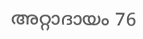അറ്റാദായം 76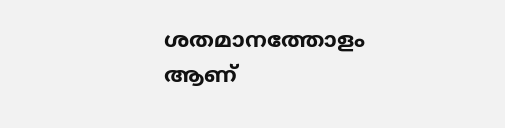ശതമാനത്തോളം ആണ്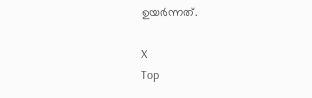ഉയര്‍ന്നത്.

X
Top